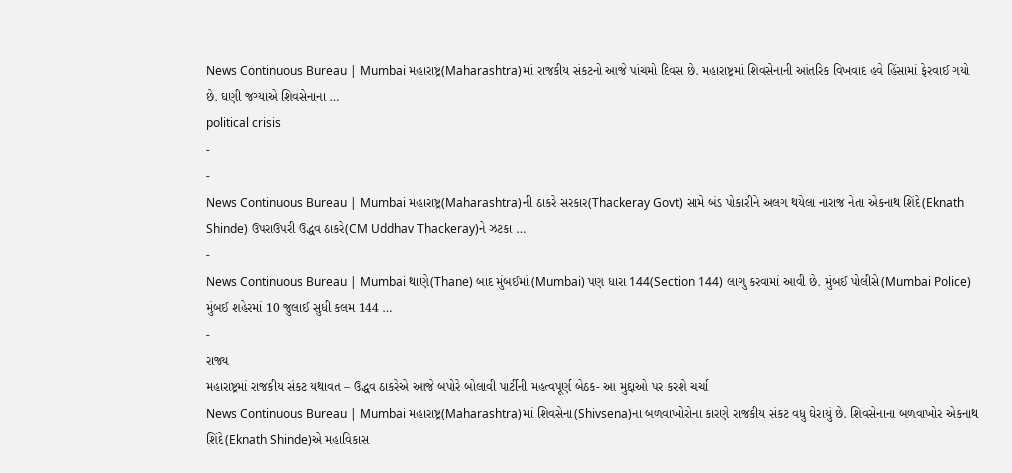News Continuous Bureau | Mumbai મહારાષ્ટ્ર(Maharashtra)માં રાજકીય સંકટનો આજે પાંચમો દિવસ છે. મહારાષ્ટ્રમાં શિવસેનાની આંતરિક વિખવાદ હવે હિંસામાં ફેરવાઈ ગયો છે. ઘણી જગ્યાએ શિવસેનાના …
political crisis
-
-
News Continuous Bureau | Mumbai મહારાષ્ટ્ર(Maharashtra)ની ઠાકરે સરકાર(Thackeray Govt) સામે બંડ પોકારીને અલગ થયેલા નારાજ નેતા એકનાથ શિંદે(Eknath Shinde) ઉપરાઉપરી ઉદ્ધવ ઠાકરે(CM Uddhav Thackeray)ને ઝટકા …
-
News Continuous Bureau | Mumbai થાણે(Thane) બાદ મુંબઈમાં(Mumbai) પણ ધારા 144(Section 144) લાગુ કરવામાં આવી છે. મુંબઈ પોલીસે(Mumbai Police) મુંબઈ શહેરમાં 10 જુલાઈ સુધી કલમ 144 …
-
રાજ્ય
મહારાષ્ટ્રમાં રાજકીય સંકટ યથાવત – ઉદ્ધવ ઠાકરેએ આજે બપોરે બોલાવી પાર્ટીની મહત્વપૂર્ણ બેઠક- આ મુદ્દાઓ પર કરશે ચર્ચા
News Continuous Bureau | Mumbai મહારાષ્ટ્ર(Maharashtra)માં શિવસેના(Shivsena)ના બળવાખોરોના કારણે રાજકીય સંકટ વધુ ઘેરાયું છે. શિવસેનાના બળવાખોર એકનાથ શિંદે(Eknath Shinde)એ મહાવિકાસ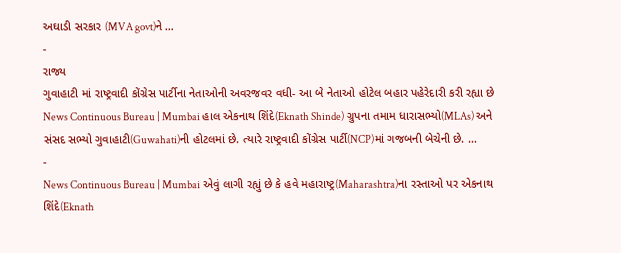અઘાડી સરકાર (MVA govt)ને …
-
રાજ્ય
ગુવાહાટી માં રાષ્ટ્રવાદી કોંગ્રેસ પાર્ટીના નેતાઓની અવરજવર વધી- આ બે નેતાઓ હોટેલ બહાર પહેરેદારી કરી રહ્યા છે
News Continuous Bureau | Mumbai હાલ એકનાથ શિંદે(Eknath Shinde) ગ્રુપના તમામ ધારાસભ્યો(MLAs) અને સંસદ સભ્યો ગુવાહાટી(Guwahati)ની હોટલમાં છે. ત્યારે રાષ્ટ્રવાદી કોંગ્રેસ પાર્ટી(NCP)માં ગજબની બેચેની છે. …
-
News Continuous Bureau | Mumbai એવું લાગી રહ્યું છે કે હવે મહારાષ્ટ્ર(Maharashtra)ના રસ્તાઓ પર એકનાથ શિંદે(Eknath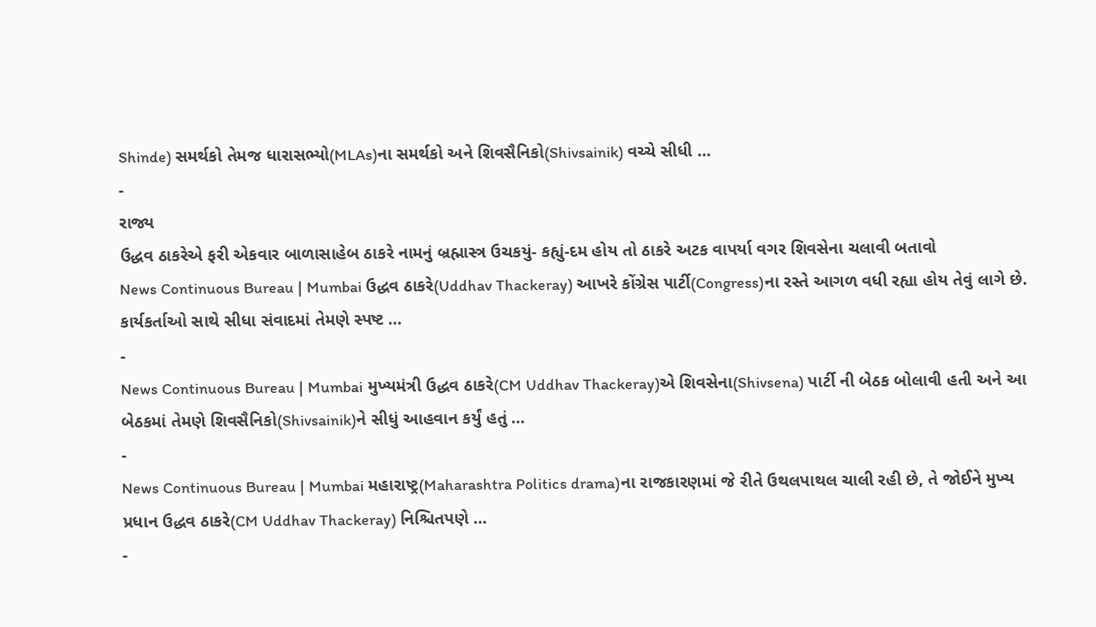Shinde) સમર્થકો તેમજ ધારાસભ્યો(MLAs)ના સમર્થકો અને શિવસૈનિકો(Shivsainik) વચ્ચે સીધી …
-
રાજ્ય
ઉદ્ધવ ઠાકરેએ ફરી એકવાર બાળાસાહેબ ઠાકરે નામનું બ્રહ્માસ્ત્ર ઉચકયું- કહ્યું-દમ હોય તો ઠાકરે અટક વાપર્યા વગર શિવસેના ચલાવી બતાવો
News Continuous Bureau | Mumbai ઉદ્ધવ ઠાકરે(Uddhav Thackeray) આખરે કોંગ્રેસ પાર્ટી(Congress)ના રસ્તે આગળ વધી રહ્યા હોય તેવું લાગે છે. કાર્યકર્તાઓ સાથે સીધા સંવાદમાં તેમણે સ્પષ્ટ …
-
News Continuous Bureau | Mumbai મુખ્યમંત્રી ઉદ્ધવ ઠાકરે(CM Uddhav Thackeray)એ શિવસેના(Shivsena) પાર્ટી ની બેઠક બોલાવી હતી અને આ બેઠકમાં તેમણે શિવસૈનિકો(Shivsainik)ને સીધું આહવાન કર્યું હતું …
-
News Continuous Bureau | Mumbai મહારાષ્ટ્ર(Maharashtra Politics drama)ના રાજકારણમાં જે રીતે ઉથલપાથલ ચાલી રહી છે, તે જોઈને મુખ્ય પ્રધાન ઉદ્ધવ ઠાકરે(CM Uddhav Thackeray) નિશ્ચિતપણે …
-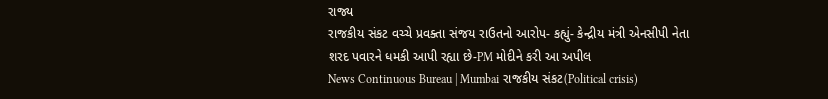રાજ્ય
રાજકીય સંકટ વચ્ચે પ્રવક્તા સંજય રાઉતનો આરોપ- કહ્યું- કેન્દ્રીય મંત્રી એનસીપી નેતા શરદ પવારને ધમકી આપી રહ્યા છે-PM મોદીને કરી આ અપીલ
News Continuous Bureau | Mumbai રાજકીય સંકટ(Political crisis)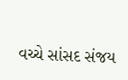વચ્ચે સાંસદ સંજય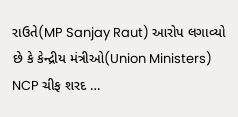રાઉતે(MP Sanjay Raut) આરોપ લગાવ્યો છે કે કેન્દ્રીય મંત્રીઓ(Union Ministers) NCP ચીફ શરદ …